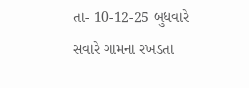તા- 10-12-25 બુધવારે સવારે ગામના રખડતા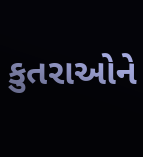કુતરાઓને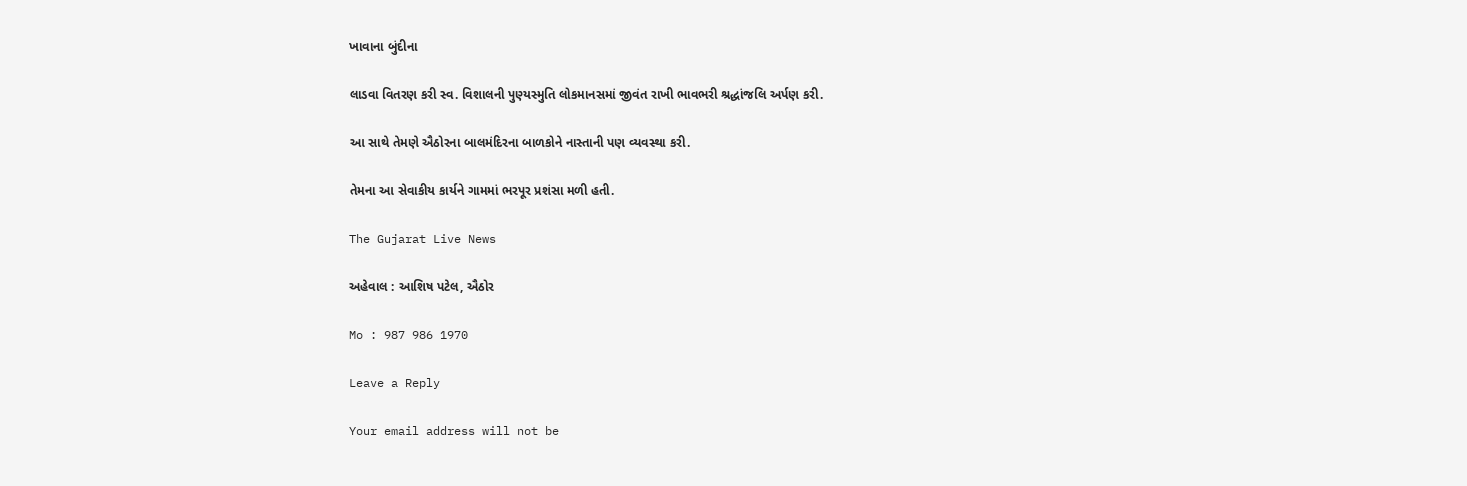ખાવાના બુંદીના

લાડવા વિતરણ કરી સ્વ. વિશાલની પુણ્યસ્મુતિ લોકમાનસમાં જીવંત રાખી ભાવભરી શ્રદ્ધાંજલિ અર્પણ કરી.

આ સાથે તેમણે ઐઠોરના બાલમંદિરના બાળકોને નાસ્તાની પણ વ્યવસ્થા કરી.

તેમના આ સેવાકીય કાર્યને ગામમાં ભરપૂર પ્રશંસા મળી હતી.

The Gujarat Live News

અહેવાલ : આશિષ પટેલ, ઐઠોર

Mo : 987 986 1970

Leave a Reply

Your email address will not be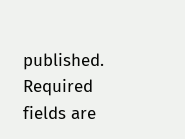published. Required fields are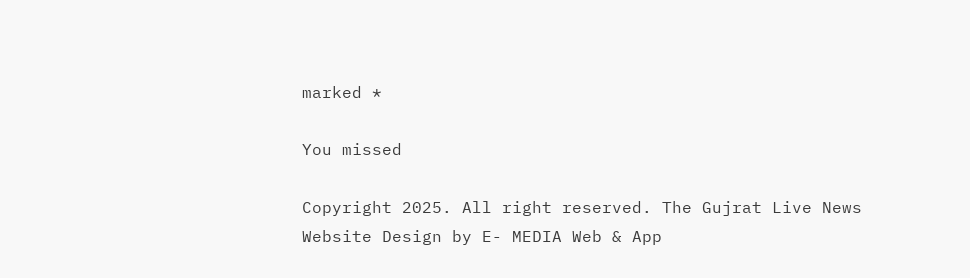marked *

You missed

Copyright 2025. All right reserved. The Gujrat Live News Website Design by E- MEDIA Web & App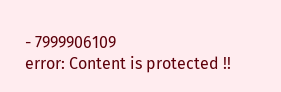- 7999906109
error: Content is protected !!